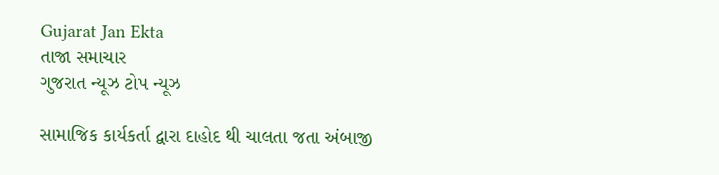Gujarat Jan Ekta
તાજા સમાચાર
ગુજરાત ન્યૂઝ ટોપ ન્યૂઝ

સામાજિક કાર્યકર્તા દ્વારા દાહોદ થી ચાલતા જતા અંબાજી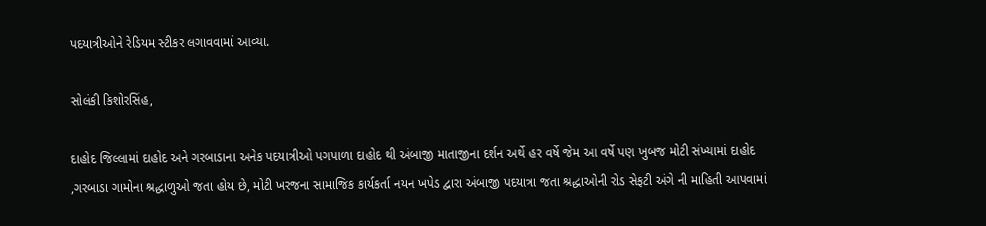પદયાત્રીઓને રેડિયમ સ્ટીકર લગાવવામાં આવ્યા.

સોલંકી કિશોરસિંહ,

દાહોદ જિલ્લામાં દાહોદ અને ગરબાડાના અનેક પદયાત્રીઓ પગપાળા દાહોદ થી અંબાજી માતાજીના દર્શન અર્થે હર વર્ષે જેમ આ વર્ષે પણ ખુબજ મોટી સંખ્યામાં દાહોદ ,ગરબાડા ગામોના શ્રદ્ધાળુઓ જતા હોય છે, મોટી ખરજના સામાજિક કાર્યકર્તા નયન ખપેડ દ્વારા અંબાજી પદયાત્રા જતા શ્રદ્ધાઓની રોડ સેફટી અંગે ની માહિતી આપવામાં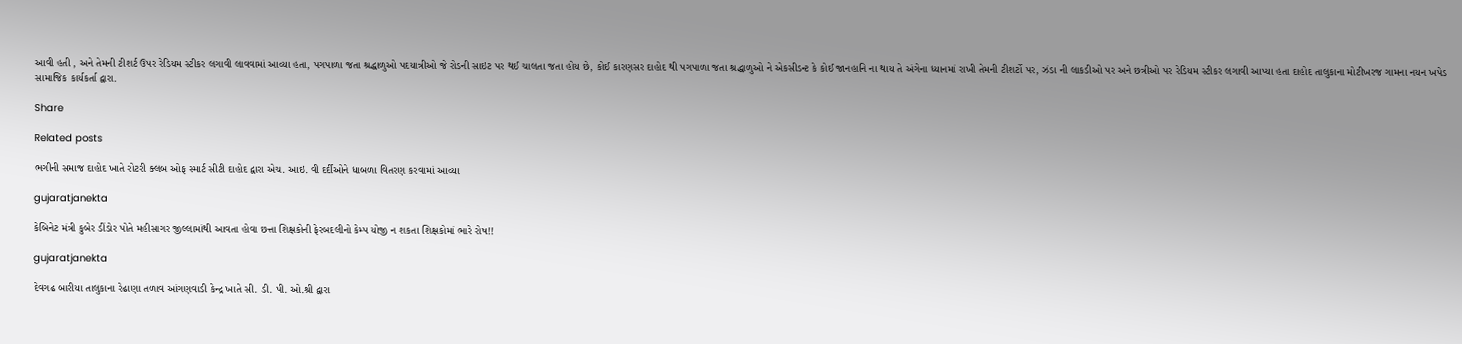આવી હતી , અને તેમની ટીશર્ટ ઉપર રેડિયમ સ્ટીકર લગાવી લાવવામાં આવ્યા હતા, પગપાળા જતા શ્રદ્ધાળુઓ પદયાત્રીઓ જે રોડની સાઇટ પર થઈ ચાલતા જતા હોય છે, કોઈ કારણસર દાહોદ થી પગપાળા જતા શ્રદ્ધાળુઓ ને એકસીડન્ટ કે કોઈ જાનહાનિ ના થાય તે અંગેના ધ્યાનમાં રાખી તેમની ટીશર્ટો પર, ઝંડા ની લાકડીઓ પર અને છત્રીઓ પર રેડિયમ સ્ટીકર લગાવી આપ્યા હતા દાહોદ તાલુકાના મોટીખરજ ગામના નયન ખપેડ સામાજિક કાર્યકર્તા દ્વારા.

Share

Related posts

ભગીની સમાજ દાહોદ ખાતે રોટરી ક્લબ ઓફ સ્માર્ટ સીટી દાહોદ દ્વારા એચ. આઇ. વી દર્દીઓને ધાબળા વિતરણ કરવામાં આવ્યા

gujaratjanekta

કેબિનેટ મંત્રી કુબેર ડીંડોર પોતે મહીસાગર જીલ્લામાંથી આવતા હોવા છત્તા શિક્ષકોની ફેરબદલીનો કેમ્પ યોજી ન શકતા શિક્ષકોમાં ભારે રોષ!!

gujaratjanekta

દેવગઢ બારીયા તાલુકાના રેઢાણા તળાવ આંગણવાડી કેન્દ્ર ખાતે સી. ડી. પી. ઓ.શ્રી દ્વારા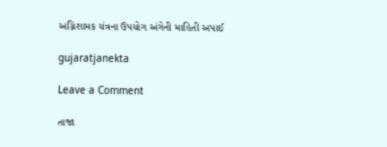અગ્નિશામક યંત્રના ઉપયોગ અંગેની માહિતી અપાઈ

gujaratjanekta

Leave a Comment

તાજા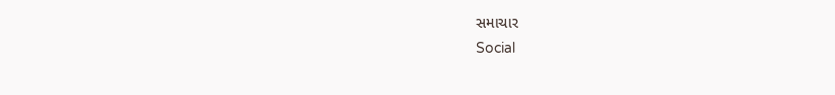સમાચાર
Social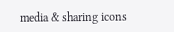media & sharing icons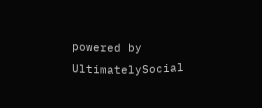powered by UltimatelySocial